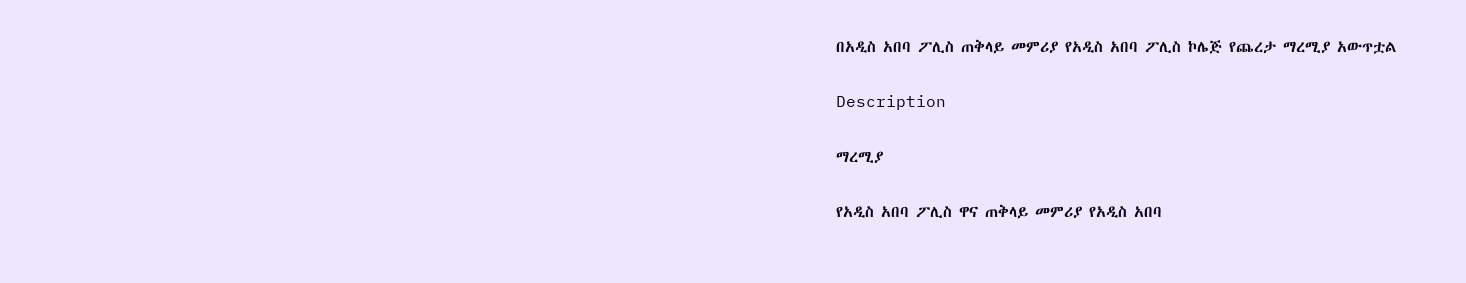በአዲስ አበባ ፖሊስ ጠቅላይ መምሪያ የአዲስ አበባ ፖሊስ ኮሌጅ የጨረታ ማረሚያ አውጥቷል

Description

ማረሚያ

የአዲስ አበባ ፖሊስ ዋና ጠቅላይ መምሪያ የአዲስ አበባ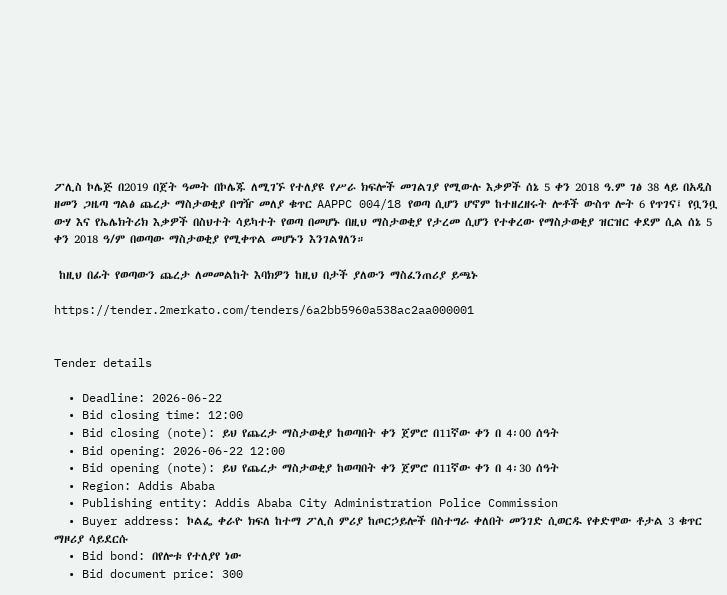ፖሊስ ኮሌጅ በ2019 በጀት ዓመት በኮሌጁ ለሚገኙ የተለያዩ የሥራ ክፍሎች መገልገያ የሚውሉ እቃዎች ሰኔ 5 ቀን 2018 ዓ.ም ገፅ 38 ላይ በአዲስ ዘመን ጋዜጣ ግልፅ ጨረታ ማስታወቂያ በግዥ መለያ ቁጥር AAPPC 004/18 የወጣ ሲሆን ሆኖም ከተዘረዘሩት ሎቶች ውስጥ ሎት 6 የጥገና፤ የቧንቧ ውሃ እና የኤሌክትሪክ እቃዎች በስህተት ሳይካተት የወጣ በመሆኑ በዚህ ማስታወቂያ የታረመ ሲሆን የተቀረው የማስታወቂያ ዝርዝር ቀደም ሲል ሰኔ 5 ቀን 2018 ዓ/ም በወጣው ማስታወቂያ የሚቀጥል መሆኑን እንገልፃለን።

 ከዚህ በፊት የወጣውን ጨረታ ለመመልከት እባክዎን ከዚህ በታች ያለውን ማስፈንጠሪያ ይጫኑ

https://tender.2merkato.com/tenders/6a2bb5960a538ac2aa000001


Tender details

  • Deadline: 2026-06-22
  • Bid closing time: 12:00
  • Bid closing (note): ይህ የጨረታ ማስታወቂያ ከወጣበት ቀን ጀምሮ በ11ኛው ቀን በ 4፡00 ሰዓት
  • Bid opening: 2026-06-22 12:00
  • Bid opening (note): ይህ የጨረታ ማስታወቂያ ከወጣበት ቀን ጀምሮ በ11ኛው ቀን በ 4፡30 ሰዓት
  • Region: Addis Ababa
  • Publishing entity: Addis Ababa City Administration Police Commission
  • Buyer address: ኮልፌ ቀራዮ ክፍለ ከተማ ፖሊስ ምሪያ ከጦርኃይሎች በስተግራ ቀለበት መንገድ ሲወርዱ የቀድሞው ቶታል 3 ቁጥር ማዞሪያ ሳይደርሱ
  • Bid bond: በየሎቱ የተለያየ ነው
  • Bid document price: 300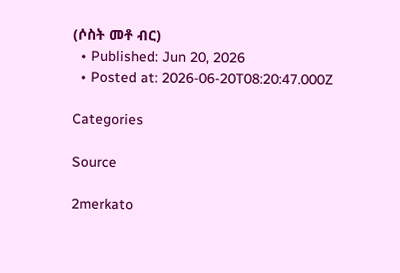(ሶስት መቶ ብር)
  • Published: Jun 20, 2026
  • Posted at: 2026-06-20T08:20:47.000Z

Categories

Source

2merkato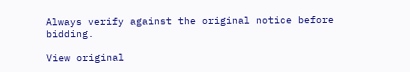Always verify against the original notice before bidding.

View original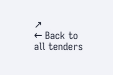↗
← Back to all tenders